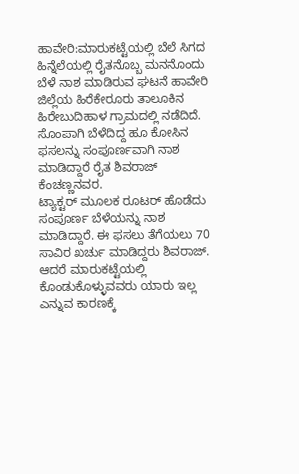ಹಾವೇರಿ:ಮಾರುಕಟ್ಟೆಯಲ್ಲಿ ಬೆಲೆ ಸಿಗದ ಹಿನ್ನೆಲೆಯಲ್ಲಿ ರೈತನೊಬ್ಬ ಮನನೊಂದು ಬೆಳೆ ನಾಶ ಮಾಡಿರುವ ಘಟನೆ ಹಾವೇರಿ ಜಿಲ್ಲೆಯ ಹಿರೆಕೇರೂರು ತಾಲೂಕಿನ ಹಿರೇಬುದಿಹಾಳ ಗ್ರಾಮದಲ್ಲಿ ನಡೆದಿದೆ.
ಸೊಂಪಾಗಿ ಬೆಳೆದಿದ್ದ ಹೂ ಕೋಸಿನ ಫಸಲನ್ನು ಸಂಪೂರ್ಣವಾಗಿ ನಾಶ ಮಾಡಿದ್ದಾರೆ ರೈತ ಶಿವರಾಜ್ ಕೆಂಚಣ್ಣನವರ.
ಟ್ಯಾಕ್ಟರ್ ಮೂಲಕ ರೂಟರ್ ಹೊಡೆದು ಸಂಪೂರ್ಣ ಬೆಳೆಯನ್ನು ನಾಶ ಮಾಡಿದ್ದಾರೆ. ಈ ಫಸಲು ತೆಗೆಯಲು 70 ಸಾವಿರ ಖರ್ಚು ಮಾಡಿದ್ದರು ಶಿವರಾಜ್. ಆದರೆ ಮಾರುಕಟ್ಟೆಯಲ್ಲಿ ಕೊಂಡುಕೊಳ್ಳುವವರು ಯಾರು ಇಲ್ಲ ಎನ್ನುವ ಕಾರಣಕ್ಕೆ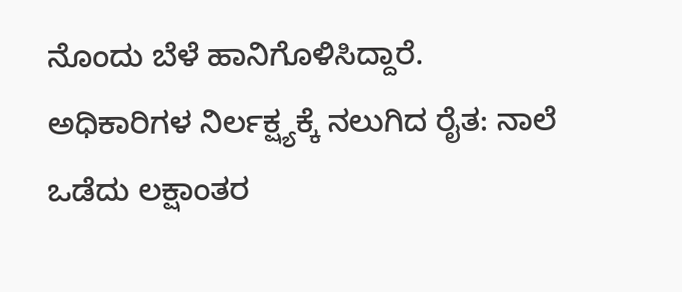ನೊಂದು ಬೆಳೆ ಹಾನಿಗೊಳಿಸಿದ್ದಾರೆ.
ಅಧಿಕಾರಿಗಳ ನಿರ್ಲಕ್ಷ್ಯಕ್ಕೆ ನಲುಗಿದ ರೈತ: ನಾಲೆ ಒಡೆದು ಲಕ್ಷಾಂತರ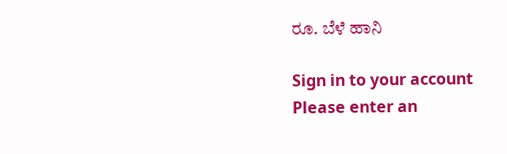ರೂ. ಬೆಳೆ ಹಾನಿ

Sign in to your account
Please enter an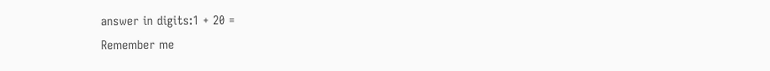answer in digits:1 + 20 =
Remember me